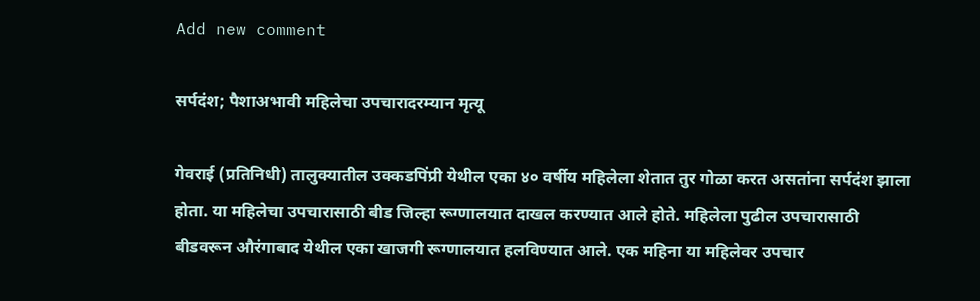Add new comment

सर्पदंश; पैशाअभावी महिलेचा उपचारादरम्यान मृत्यू

गेवराई (प्रतिनिधी) तालुक्यातील उक्कडपिंप्री येथील एका ४० वर्षीय महिलेला शेतात तुर गोळा करत असतांना सर्पदंश झाला होता. या महिलेचा उपचारासाठी बीड जिल्हा रूग्णालयात दाखल करण्यात आले होते. महिलेला पुढील उपचारासाठी बीडवरून औरंगाबाद येथील एका खाजगी रूग्णालयात हलविण्यात आले. एक महिना या महिलेवर उपचार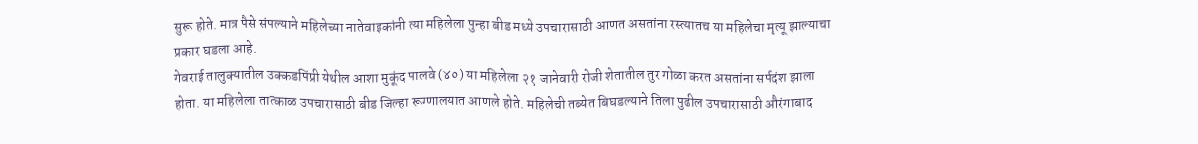सुरू होते. मात्र पैसे संपल्याने महिलेच्या नातेवाइकांनी त्या महिलेला पुन्हा बीड मध्ये उपचारासाठी आणत असतांना रस्त्यातच या महिलेचा मृत्यू झाल्याचा प्रकार घडला आहे.
गेवराई तालुक्यातील उक्कडपिंप्री येथील आशा मुकूंद पालवे (४०) या महिलेला २१ जानेवारी रोजी शेतातील तुर गोळा करत असतांना सर्पदंश झाला होता. या महिलेला तात्काळ उपचारासाठी बीड जिल्हा रूग्णालयात आणले होते. महिलेची तब्येत बिघडल्याने तिला पुढील उपचारासाठी औरंगाबाद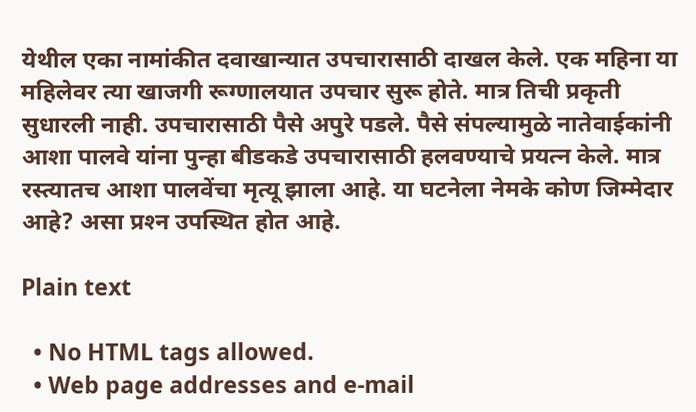येथील एका नामांकीत दवाखान्यात उपचारासाठी दाखल केले. एक महिना या महिलेवर त्या खाजगी रूग्णालयात उपचार सुरू होते. मात्र तिची प्रकृती सुधारली नाही. उपचारासाठी पैसे अपुरे पडले. पैसे संपल्यामुळे नातेवाईकांनी आशा पालवे यांना पुन्हा बीडकडे उपचारासाठी हलवण्याचे प्रयत्न केले. मात्र रस्त्यातच आशा पालवेंचा मृत्यू झाला आहे. या घटनेला नेमके कोण जिम्मेदार आहे? असा प्रश्‍न उपस्थित होत आहे.

Plain text

  • No HTML tags allowed.
  • Web page addresses and e-mail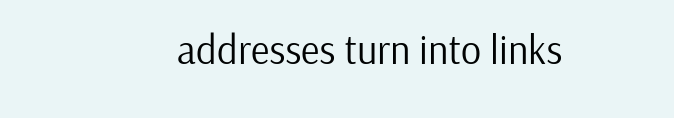addresses turn into links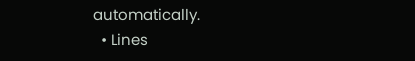automatically.
  • Lines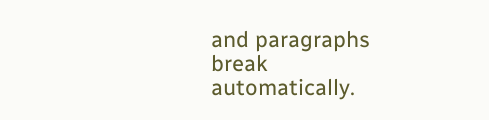and paragraphs break automatically.